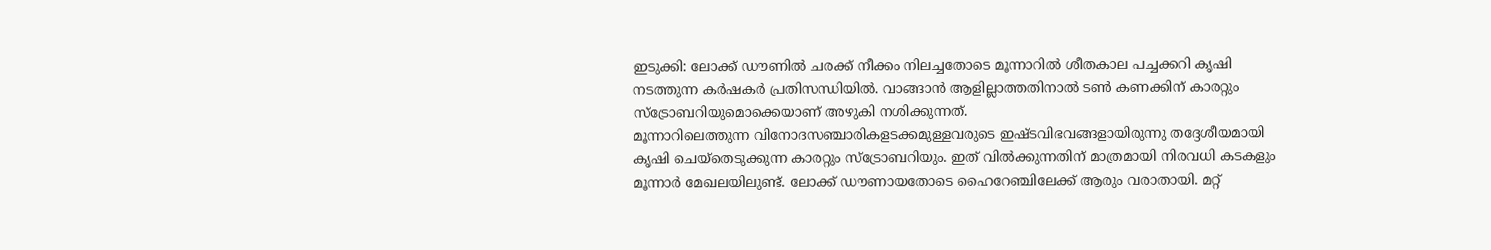ഇടുക്കി: ലോക്ക് ഡൗണിൽ ചരക്ക് നീക്കം നിലച്ചതോടെ മൂന്നാറിൽ ശീതകാല പച്ചക്കറി കൃഷി നടത്തുന്ന കർഷകർ പ്രതിസന്ധിയിൽ. വാങ്ങാൻ ആളില്ലാത്തതിനാൽ ടൺ കണക്കിന് കാരറ്റും സ്ട്രോബറിയുമൊക്കെയാണ് അഴുകി നശിക്കുന്നത്.
മൂന്നാറിലെത്തുന്ന വിനോദസഞ്ചാരികളടക്കമുള്ളവരുടെ ഇഷ്ടവിഭവങ്ങളായിരുന്നു തദ്ദേശീയമായി കൃഷി ചെയ്തെടുക്കുന്ന കാരറ്റും സ്ട്രോബറിയും. ഇത് വിൽക്കുന്നതിന് മാത്രമായി നിരവധി കടകളും മൂന്നാർ മേഖലയിലുണ്ട്. ലോക്ക് ഡൗണായതോടെ ഹൈറേഞ്ചിലേക്ക് ആരും വരാതായി. മറ്റ്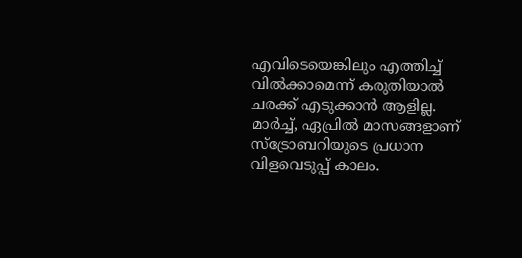എവിടെയെങ്കിലും എത്തിച്ച് വിൽക്കാമെന്ന് കരുതിയാൽ ചരക്ക് എടുക്കാൻ ആളില്ല.
മാർച്ച്, ഏപ്രിൽ മാസങ്ങളാണ് സ്ട്രോബറിയുടെ പ്രധാന വിളവെടുപ്പ് കാലം.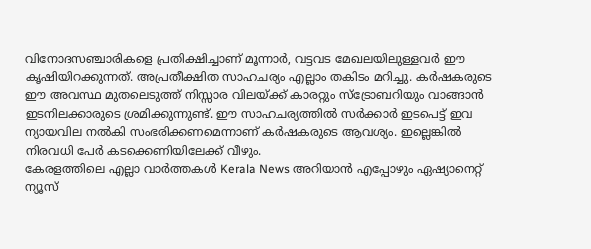വിനോദസഞ്ചാരികളെ പ്രതിക്ഷിച്ചാണ് മൂന്നാർ, വട്ടവട മേഖലയിലുള്ളവർ ഈ കൃഷിയിറക്കുന്നത്. അപ്രതീക്ഷിത സാഹചര്യം എല്ലാം തകിടം മറിച്ചു. കർഷകരുടെ ഈ അവസ്ഥ മുതലെടുത്ത് നിസ്സാര വിലയ്ക്ക് കാരറ്റും സ്ട്രോബറിയും വാങ്ങാൻ ഇടനിലക്കാരുടെ ശ്രമിക്കുന്നുണ്ട്. ഈ സാഹചര്യത്തിൽ സർക്കാർ ഇടപെട്ട് ഇവ ന്യായവില നൽകി സംഭരിക്കണമെന്നാണ് കർഷകരുടെ ആവശ്യം. ഇല്ലെങ്കിൽ നിരവധി പേർ കടക്കെണിയിലേക്ക് വീഴും.
കേരളത്തിലെ എല്ലാ വാർത്തകൾ Kerala News അറിയാൻ എപ്പോഴും ഏഷ്യാനെറ്റ് ന്യൂസ്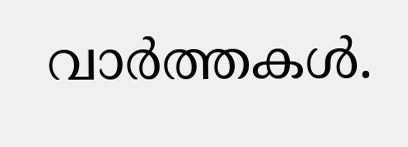വാർത്തകൾ.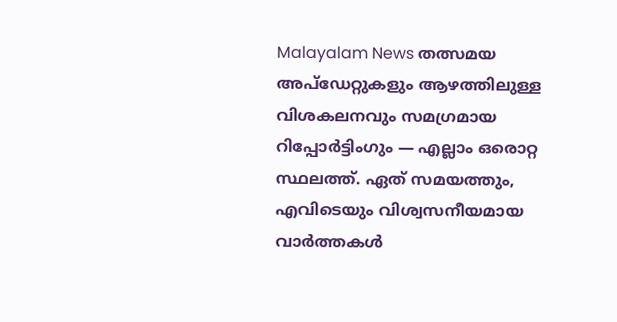Malayalam News തത്സമയ അപ്ഡേറ്റുകളും ആഴത്തിലുള്ള വിശകലനവും സമഗ്രമായ റിപ്പോർട്ടിംഗും — എല്ലാം ഒരൊറ്റ സ്ഥലത്ത്. ഏത് സമയത്തും, എവിടെയും വിശ്വസനീയമായ വാർത്തകൾ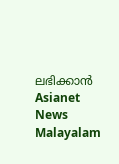ലഭിക്കാൻ Asianet News Malayalam